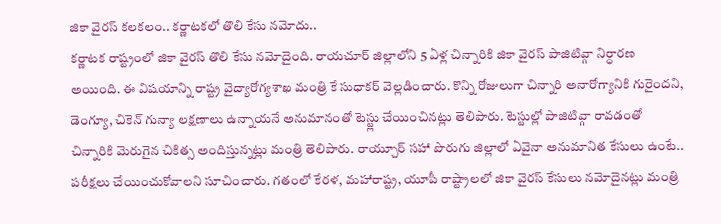జికా వైరస్ కలకలం.. కర్ణాటకలో తొలి కేసు నమోదు..
కర్ణాటక రాష్ట్రంలో జికా వైరస్ తొలి కేసు నమోదైంది. రాయచూర్ జిల్లాలోని 5 ఏళ్ల చిన్నారికి జికా వైరస్ పాజిటివ్గా నిర్ధారణ అయింది. ఈ విషయాన్ని రాష్ట్ర వైద్యారోగ్యశాఖ మంత్రి కే సుధాకర్ వెల్లడించారు. కొన్ని రోజులుగా చిన్నారి అనారోగ్యానికి గురైందని, డెంగ్యూ, చికెన్ గున్యా లక్షణాలు ఉన్నాయనే అనుమానంతో టెస్ట్లు చేయించినట్లు తెలిపారు. టెస్టుల్లో పాజిటివ్గా రావడంతో చిన్నారికి మెరుగైన చికిత్స అందిస్తున్నట్లు మంత్రి తెలిపారు. రాయ్చూర్ సహా పొరుగు జిల్లాలో ఏవైనా అనుమానిత కేసులు ఉంటే.. పరీక్షలు చేయించుకోవాలని సూచించారు. గతంలో కేరళ, మహారాష్ట్ర, యూపీ రాష్ట్రాలలో జికా వైరస్ కేసులు నమోదైనట్లు మంత్రి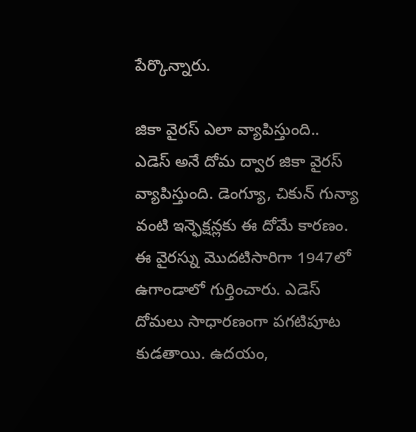పేర్కొన్నారు.

జికా వైరస్ ఎలా వ్యాపిస్తుంది..
ఎడెస్ అనే దోమ ద్వార జికా వైరస్ వ్యాపిస్తుంది. డెంగ్యూ, చికున్ గున్యా వంటి ఇన్ఫెక్షన్లకు ఈ దోమే కారణం. ఈ వైరస్ను మొదటిసారిగా 1947లో ఉగాండాలో గుర్తించారు. ఎడెస్ దోమలు సాధారణంగా పగటిపూట కుడతాయి. ఉదయం,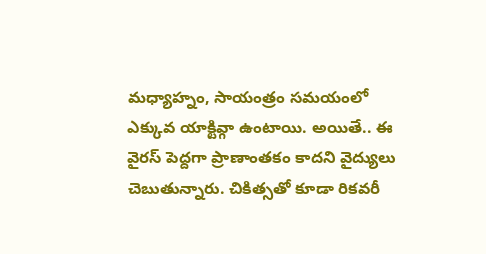మధ్యాహ్నం, సాయంత్రం సమయంలో ఎక్కువ యాక్టివ్గా ఉంటాయి. అయితే.. ఈ వైరస్ పెద్దగా ప్రాణాంతకం కాదని వైద్యులు చెబుతున్నారు. చికిత్సతో కూడా రికవరీ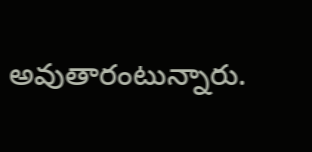అవుతారంటున్నారు.